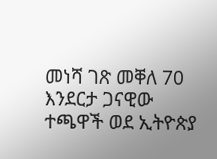መነሻ ገጽ መቐለ 70 እንደርታ ጋናዊው ተጫዋች ወደ ኢትዮጵያ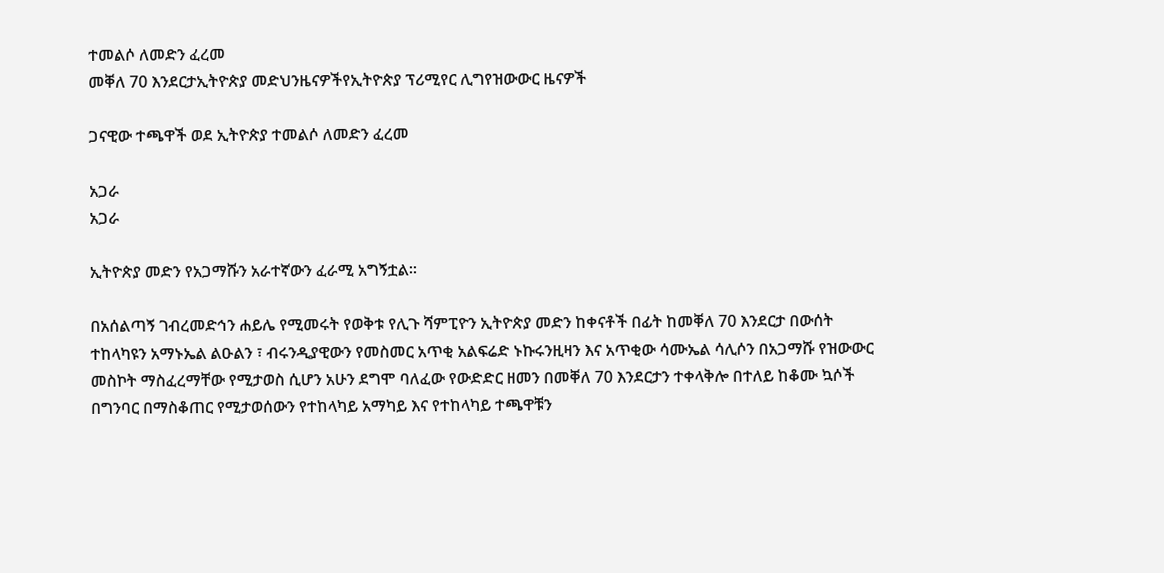ተመልሶ ለመድን ፈረመ
መቐለ 70 እንደርታኢትዮጵያ መድህንዜናዎችየኢትዮጵያ ፕሪሚየር ሊግየዝውውር ዜናዎች

ጋናዊው ተጫዋች ወደ ኢትዮጵያ ተመልሶ ለመድን ፈረመ

አጋራ
አጋራ

ኢትዮጵያ መድን የአጋማሹን አራተኛውን ፈራሚ አግኝቷል።

በአሰልጣኝ ገብረመድኅን ሐይሌ የሚመሩት የወቅቱ የሊጉ ሻምፒዮን ኢትዮጵያ መድን ከቀናቶች በፊት ከመቐለ 70 እንደርታ በውሰት ተከላካዩን አማኑኤል ልዑልን ፣ ብሩንዲያዊውን የመስመር አጥቂ አልፍሬድ ኑኩሩንዚዛን እና አጥቂው ሳሙኤል ሳሊሶን በአጋማሹ የዝውውር መስኮት ማስፈረማቸው የሚታወስ ሲሆን አሁን ደግሞ ባለፈው የውድድር ዘመን በመቐለ 70 እንደርታን ተቀላቅሎ በተለይ ከቆሙ ኳሶች በግንባር በማስቆጠር የሚታወሰውን የተከላካይ አማካይ እና የተከላካይ ተጫዋቹን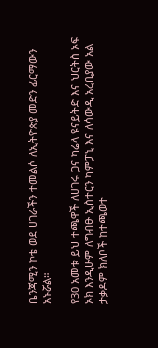ቤንጃሚን ኮቴ ወደ ሀገራችን ተመልሶ ለኢትዮጵያ መድን ፊርማውን አኑሯል።

የ30 አመቱ ይህ ተጫዋች ለሀገሩ ጋና ካሬላ ዩናይትድ እና ህርትስ ኦፍ ኦክ እንዲሁም ለግብፁ ኢስተርን ካምፓኒ እና ለሳውዲ አረቢያው አል ታቃዶም ክለቦች ከተጫወተ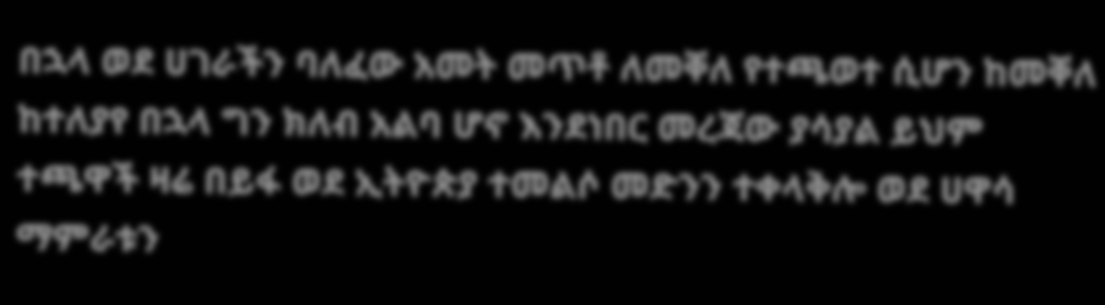በኋላ ወደ ሀገራችን ባለፈው አመት መጥቶ ለመቐለ የተጫወተ ሲሆን ከመቐለ ከተለያየ በኋላ ግን ክለብ አልባ ሆኖ እንደነበር መረጃው ያሳያል ይህም ተጫዋች ዛሬ በይፋ ወደ ኢትዮጵያ ተመልሶ መድንን ተቀላቅሎ ወደ ሀዋሳ ማምራቱን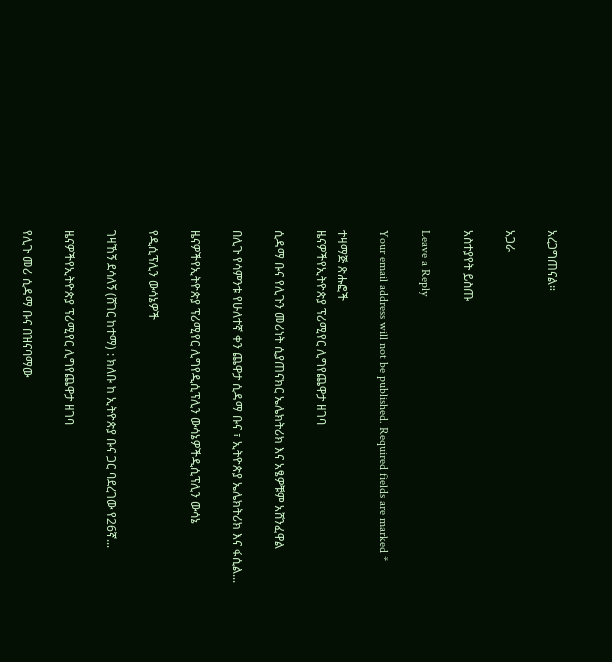አረጋግጠናል።

አጋራ

አስተያየት ይስጡ

Leave a Reply

Your email address will not be published. Required fields are marked *

ተዛማጅ ጽሑፎች
ዜናዎችየኢትዮጵያ ፕሪሚየር ሊግየጨዋታ ዘገባ

ሲዳማ ቡና የሊጉን መሪነት ሲያጠናክር ኤሌክትሪክ እና አፄዎቹም አሸንፈዋል

በሊጉ የሳምንቱ የሁለተኛ ቀን ጨዋታ ሲዳማ ቡና ፣ ኢትዮጵያ ኤሌክትሪክ እና ፋሲል...

ዜናዎችየኢትዮጵያ ፕሪሚየር ሊግየዲሲፕሊን ውሳኔዎችዲሲፕሊን ውሳኔ

የዲሲፕሊን ውሳኔዎች

ገዛኸኝ ደሳለኝ (ሸገር ከተማ) : ክለቡ ከ ኢትዮጵያ ቡና ጋር ባደረገው የ26ኛ...

ዜናዎችየኢትዮጵያ ፕሪሚየር ሊግየጨዋታ ዘገባ

የሊጉ መሪ ሲዳማ ቡና በዝናባማው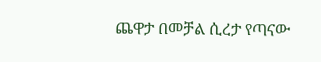ጨዋታ በመቻል ሲረታ የጣናው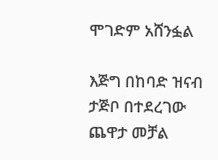ሞገድም አሸንፏል

እጅግ በከባድ ዝናብ ታጅቦ በተደረገው ጨዋታ መቻል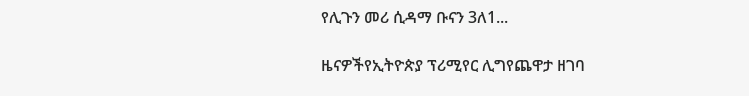የሊጉን መሪ ሲዳማ ቡናን 3ለ1...

ዜናዎችየኢትዮጵያ ፕሪሚየር ሊግየጨዋታ ዘገባ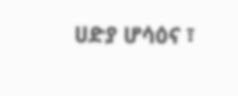ሀድያ ሆሳዕና ፣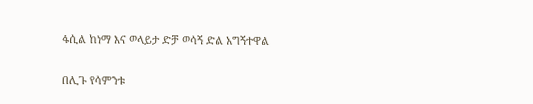ፋሲል ከነማ እና ወላይታ ድቻ ወሳኝ ድል አግኝተዋል

በሊጉ የሳምንቱ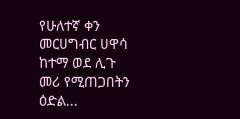የሁለተኛ ቀን መርሀግብር ሀዋሳ ከተማ ወደ ሊጉ መሪ የሚጠጋበትን ዕድል...